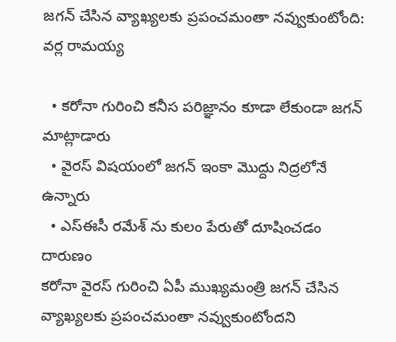జగన్ చేసిన వ్యాఖ్యలకు ప్రపంచమంతా నవ్వుకుంటోంది: వర్ల రామయ్య

  • కరోనా గురించి కనీస పరిజ్ఞానం కూడా లేకుండా జగన్ మాట్లాడారు
  • వైరస్ విషయంలో జగన్ ఇంకా మొద్దు నిద్రలోనే ఉన్నారు
  • ఎస్ఈసీ రమేశ్ ను కులం పేరుతో దూషించడం దారుణం
కరోనా వైరస్ గురించి ఏపీ ముఖ్యమంత్రి జగన్ చేసిన వ్యాఖ్యలకు ప్రపంచమంతా నవ్వుకుంటోందని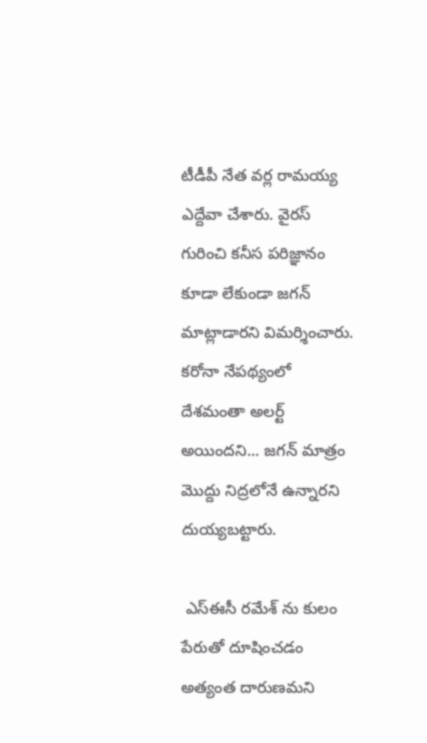టీడీపీ నేత వర్ల రామయ్య ఎద్దేవా చేశారు. వైరస్ గురించి కనీస పరిజ్ఞానం కూడా లేకుండా జగన్ మాట్లాడారని విమర్శించారు. కరోనా నేపథ్యంలో దేశమంతా అలర్ట్ అయిందని... జగన్ మాత్రం మొద్దు నిద్రలోనే ఉన్నారని దుయ్యబట్టారు.

 ఎస్ఈసీ రమేశ్ ను కులం పేరుతో దూషించడం అత్యంత దారుణమని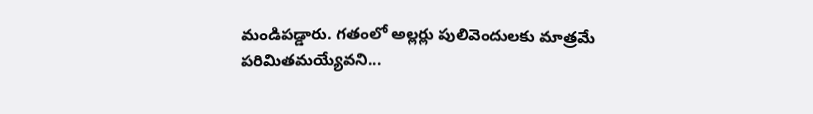మండిపడ్డారు. గతంలో అల్లర్లు పులివెందులకు మాత్రమే పరిమితమయ్యేవని...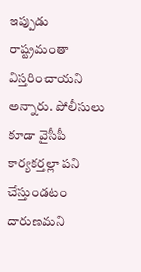ఇప్పుడు రాష్ట్రమంతా విస్తరించాయని అన్నారు. పోలీసులు కూడా వైసీపీ కార్యకర్తల్లా పని చేస్తుండటం దారుణమని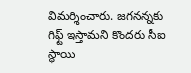విమర్శించారు. జగనన్నకు గిఫ్ట్ ఇస్తామని కొందరు సీఐ స్థాయి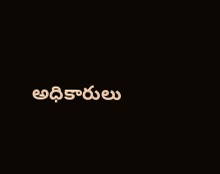అధికారులు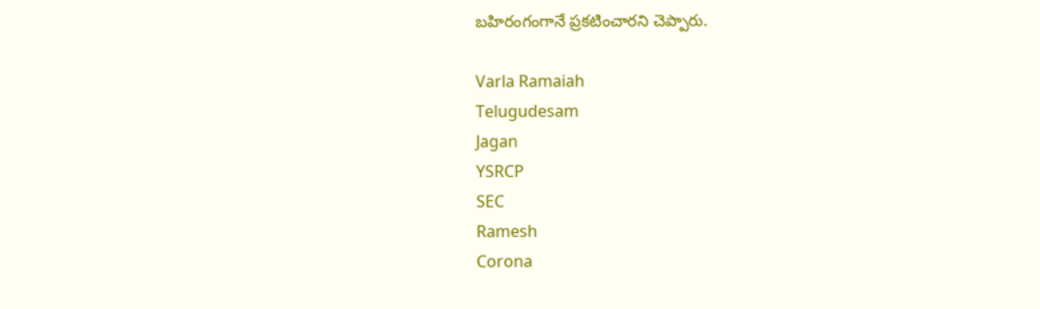బహిరంగంగానే ప్రకటించారని చెప్పారు.

Varla Ramaiah
Telugudesam
Jagan
YSRCP
SEC
Ramesh
Corona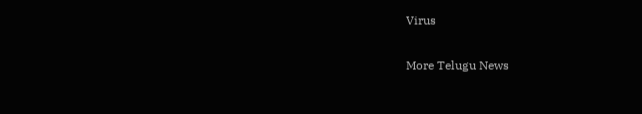Virus

More Telugu News